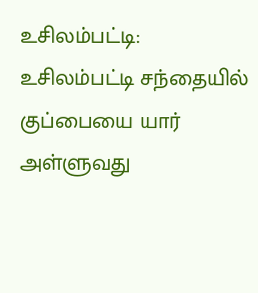உசிலம்பட்டி:
உசிலம்பட்டி சந்தையில் குப்பையை யார் அள்ளுவது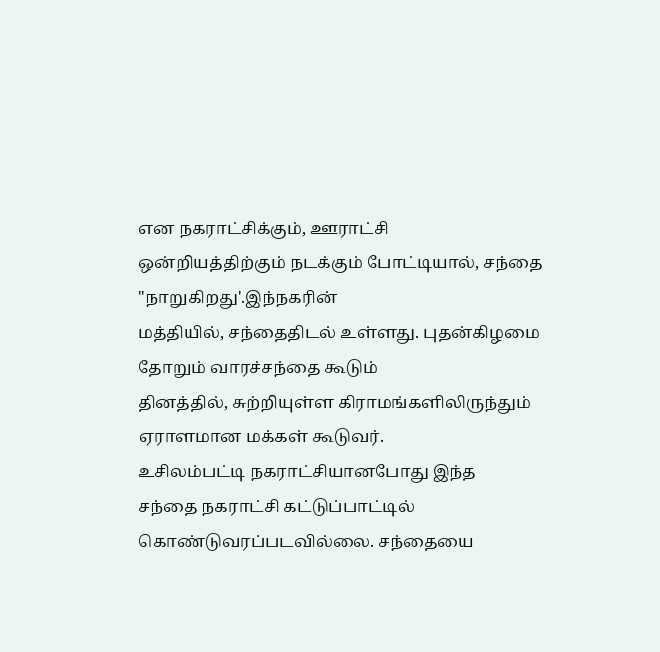என நகராட்சிக்கும், ஊராட்சி
ஒன்றியத்திற்கும் நடக்கும் போட்டியால், சந்தை "நாறுகிறது'.இந்நகரின்
மத்தியில், சந்தைதிடல் உள்ளது. புதன்கிழமை தோறும் வாரச்சந்தை கூடும்
தினத்தில், சுற்றியுள்ள கிராமங்களிலிருந்தும் ஏராளமான மக்கள் கூடுவர்.
உசிலம்பட்டி நகராட்சியானபோது இந்த
சந்தை நகராட்சி கட்டுப்பாட்டில்
கொண்டுவரப்படவில்லை. சந்தையை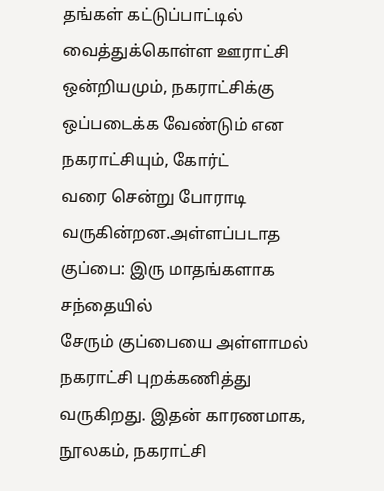தங்கள் கட்டுப்பாட்டில் வைத்துக்கொள்ள ஊராட்சி
ஒன்றியமும், நகராட்சிக்கு ஒப்படைக்க வேண்டும் என
நகராட்சியும், கோர்ட்
வரை சென்று போராடி வருகின்றன.அள்ளப்படாத குப்பை: இரு மாதங்களாக சந்தையில்
சேரும் குப்பையை அள்ளாமல் நகராட்சி புறக்கணித்து வருகிறது. இதன் காரணமாக,
நூலகம், நகராட்சி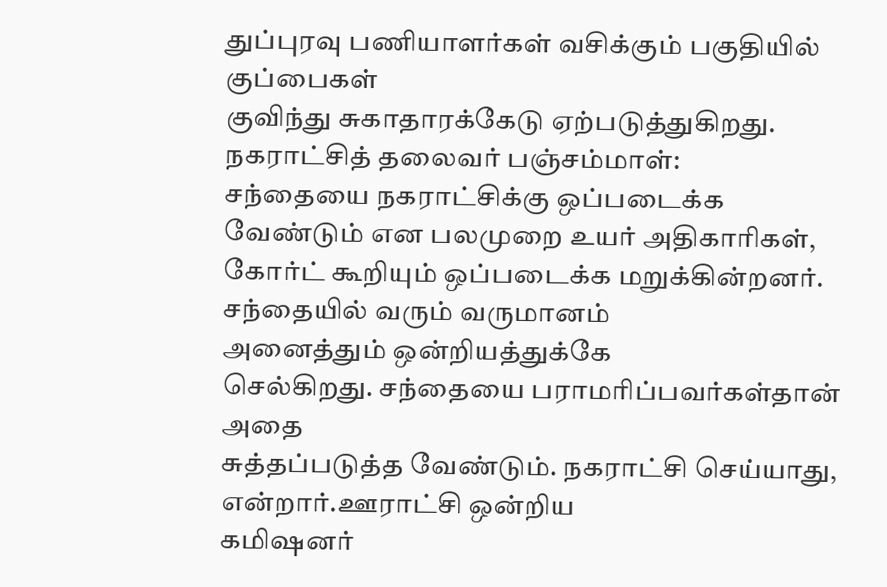துப்புரவு பணியாளர்கள் வசிக்கும் பகுதியில் குப்பைகள்
குவிந்து சுகாதாரக்கேடு ஏற்படுத்துகிறது. நகராட்சித் தலைவர் பஞ்சம்மாள்:
சந்தையை நகராட்சிக்கு ஒப்படைக்க வேண்டும் என பலமுறை உயர் அதிகாரிகள்,
கோர்ட் கூறியும் ஒப்படைக்க மறுக்கின்றனர். சந்தையில் வரும் வருமானம்
அனைத்தும் ஒன்றியத்துக்கே
செல்கிறது. சந்தையை பராமரிப்பவர்கள்தான் அதை
சுத்தப்படுத்த வேண்டும். நகராட்சி செய்யாது, என்றார்.ஊராட்சி ஒன்றிய
கமிஷனர்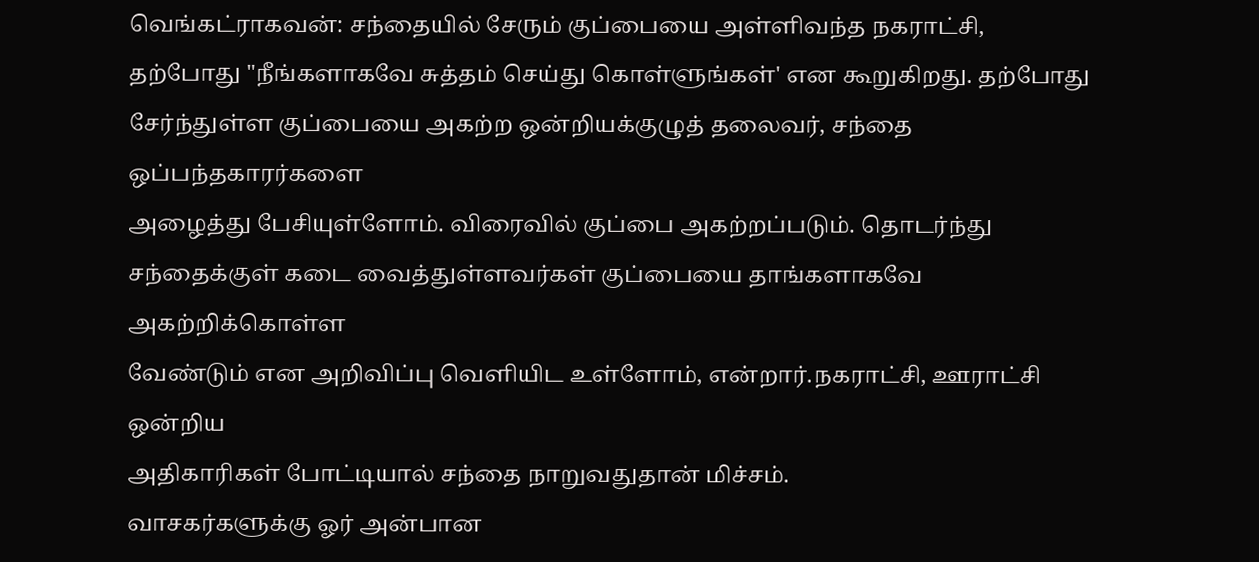வெங்கட்ராகவன்: சந்தையில் சேரும் குப்பையை அள்ளிவந்த நகராட்சி,
தற்போது "நீங்களாகவே சுத்தம் செய்து கொள்ளுங்கள்' என கூறுகிறது. தற்போது
சேர்ந்துள்ள குப்பையை அகற்ற ஒன்றியக்குழுத் தலைவர், சந்தை ஒப்பந்தகாரர்களை
அழைத்து பேசியுள்ளோம். விரைவில் குப்பை அகற்றப்படும். தொடர்ந்து
சந்தைக்குள் கடை வைத்துள்ளவர்கள் குப்பையை தாங்களாகவே அகற்றிக்கொள்ள
வேண்டும் என அறிவிப்பு வெளியிட உள்ளோம், என்றார்.நகராட்சி, ஊராட்சி ஒன்றிய
அதிகாரிகள் போட்டியால் சந்தை நாறுவதுதான் மிச்சம்.
வாசகர்களுக்கு ஓர் அன்பான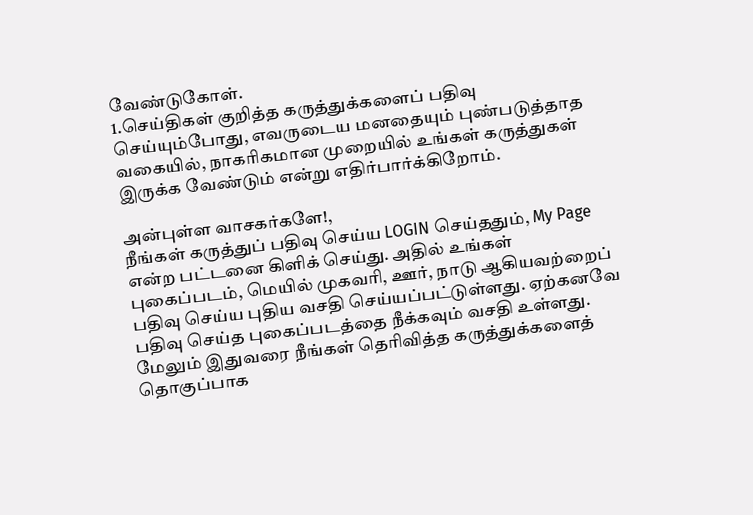வேண்டுகோள்.
1.செய்திகள் குறித்த கருத்துக்களைப் பதிவு செய்யும்போது, எவருடைய மனதையும் புண்படுத்தாத வகையில், நாகரிகமான முறையில் உங்கள் கருத்துகள் இருக்க வேண்டும் என்று எதிர்பார்க்கிறோம்.

அன்புள்ள வாசகர்களே!,
நீங்கள் கருத்துப் பதிவு செய்ய LOGIN செய்ததும், My Page என்ற பட்டனை கிளிக் செய்து. அதில் உங்கள் புகைப்படம், மெயில் முகவரி, ஊர், நாடு ஆகியவற்றைப் பதிவு செய்ய புதிய வசதி செய்யப்பட்டுள்ளது. ஏற்கனவே பதிவு செய்த புகைப்படத்தை நீக்கவும் வசதி உள்ளது. மேலும் இதுவரை நீங்கள் தெரிவித்த கருத்துக்களைத் தொகுப்பாக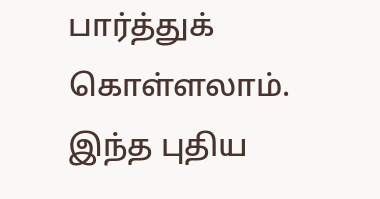பார்த்துக் கொள்ளலாம். இந்த புதிய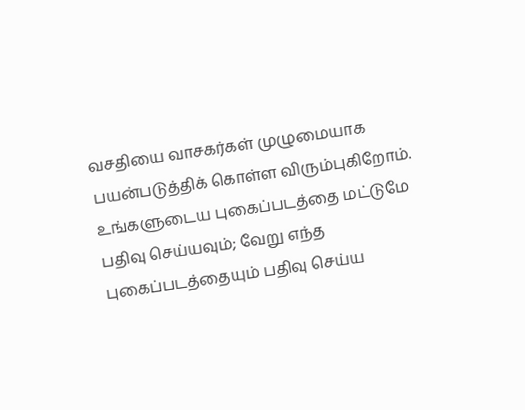வசதியை வாசகர்கள் முழுமையாக பயன்படுத்திக் கொள்ள விரும்புகிறோம். உங்களுடைய புகைப்படத்தை மட்டுமே பதிவு செய்யவும்; வேறு எந்த புகைப்படத்தையும் பதிவு செய்ய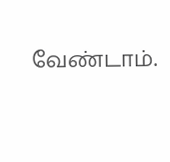வேண்டாம்.